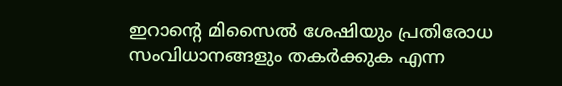ഇറാന്റെ മിസൈൽ ശേഷിയും പ്രതിരോധ സംവിധാനങ്ങളും തകർക്കുക എന്ന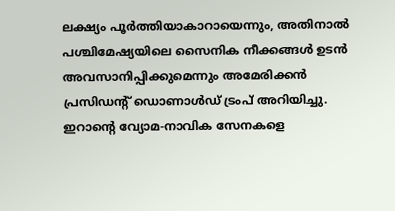ലക്ഷ്യം പൂർത്തിയാകാറായെന്നും, അതിനാൽ പശ്ചിമേഷ്യയിലെ സൈനിക നീക്കങ്ങൾ ഉടൻ അവസാനിപ്പിക്കുമെന്നും അമേരിക്കൻ പ്രസിഡന്റ് ഡൊണാൾഡ് ട്രംപ് അറിയിച്ചു.
ഇറാന്റെ വ്യോമ-നാവിക സേനകളെ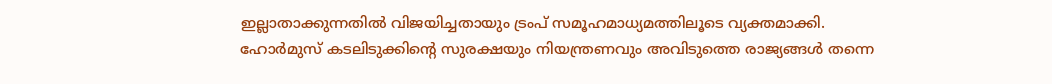ഇല്ലാതാക്കുന്നതിൽ വിജയിച്ചതായും ട്രംപ് സമൂഹമാധ്യമത്തിലൂടെ വ്യക്തമാക്കി.
ഹോർമുസ് കടലിടുക്കിന്റെ സുരക്ഷയും നിയന്ത്രണവും അവിടുത്തെ രാജ്യങ്ങൾ തന്നെ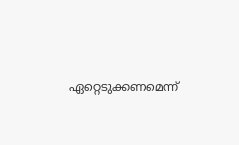ഏറ്റെടുക്കണമെന്ന്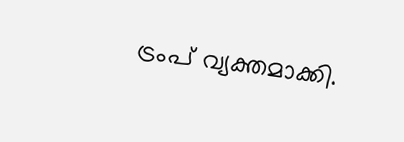ട്രംപ് വ്യക്തമാക്കി.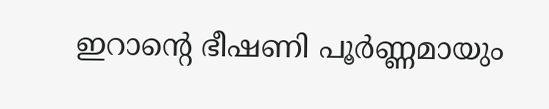ഇറാന്റെ ഭീഷണി പൂർണ്ണമായും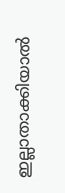ഇല്ലാതാക്കിയാൽ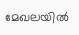മേഖലയിൽ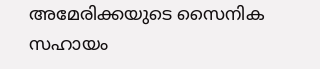അമേരിക്കയുടെ സൈനിക സഹായം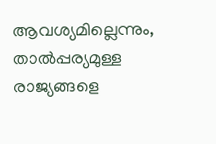ആവശ്യമില്ലെന്നും, താൽപ്പര്യമുള്ള രാജ്യങ്ങളെ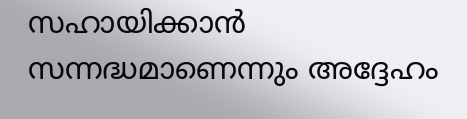സഹായിക്കാൻ സന്നദ്ധമാണെന്നും അദ്ദേഹം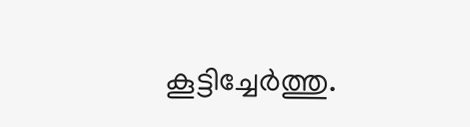കൂട്ടിച്ചേർത്തു.